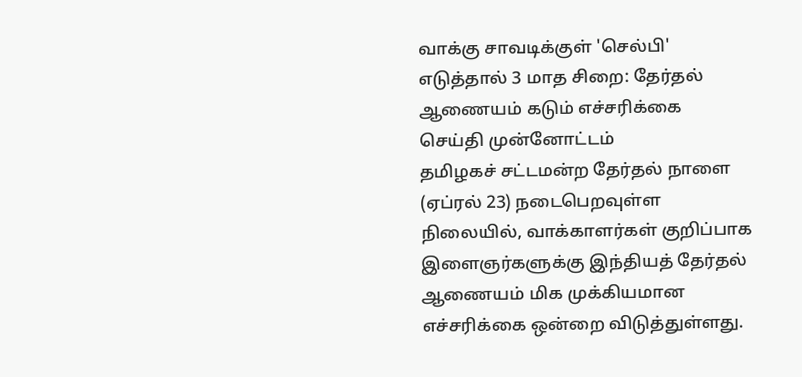வாக்கு சாவடிக்குள் 'செல்பி' எடுத்தால் 3 மாத சிறை: தேர்தல் ஆணையம் கடும் எச்சரிக்கை
செய்தி முன்னோட்டம்
தமிழகச் சட்டமன்ற தேர்தல் நாளை (ஏப்ரல் 23) நடைபெறவுள்ள நிலையில், வாக்காளர்கள் குறிப்பாக இளைஞர்களுக்கு இந்தியத் தேர்தல் ஆணையம் மிக முக்கியமான எச்சரிக்கை ஒன்றை விடுத்துள்ளது.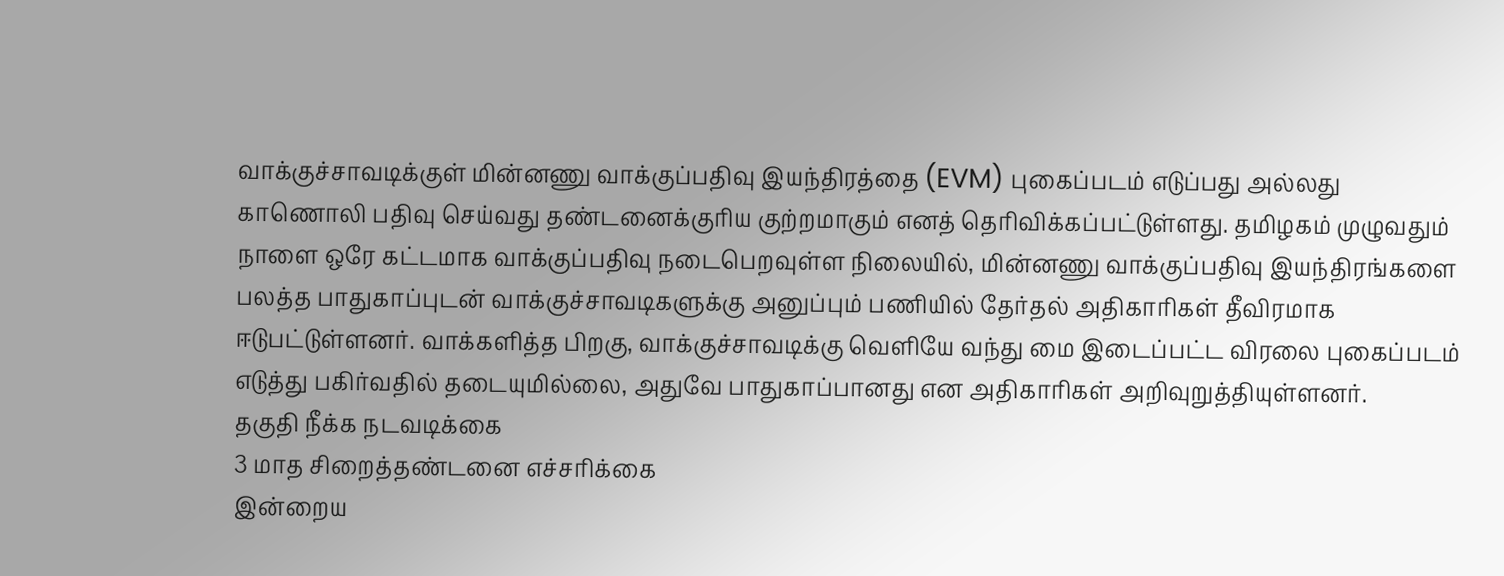வாக்குச்சாவடிக்குள் மின்னணு வாக்குப்பதிவு இயந்திரத்தை (EVM) புகைப்படம் எடுப்பது அல்லது காணொலி பதிவு செய்வது தண்டனைக்குரிய குற்றமாகும் எனத் தெரிவிக்கப்பட்டுள்ளது. தமிழகம் முழுவதும் நாளை ஒரே கட்டமாக வாக்குப்பதிவு நடைபெறவுள்ள நிலையில், மின்னணு வாக்குப்பதிவு இயந்திரங்களை பலத்த பாதுகாப்புடன் வாக்குச்சாவடிகளுக்கு அனுப்பும் பணியில் தேர்தல் அதிகாரிகள் தீவிரமாக ஈடுபட்டுள்ளனர். வாக்களித்த பிறகு, வாக்குச்சாவடிக்கு வெளியே வந்து மை இடைப்பட்ட விரலை புகைப்படம் எடுத்து பகிர்வதில் தடையுமில்லை, அதுவே பாதுகாப்பானது என அதிகாரிகள் அறிவுறுத்தியுள்ளனர்.
தகுதி நீக்க நடவடிக்கை
3 மாத சிறைத்தண்டனை எச்சரிக்கை
இன்றைய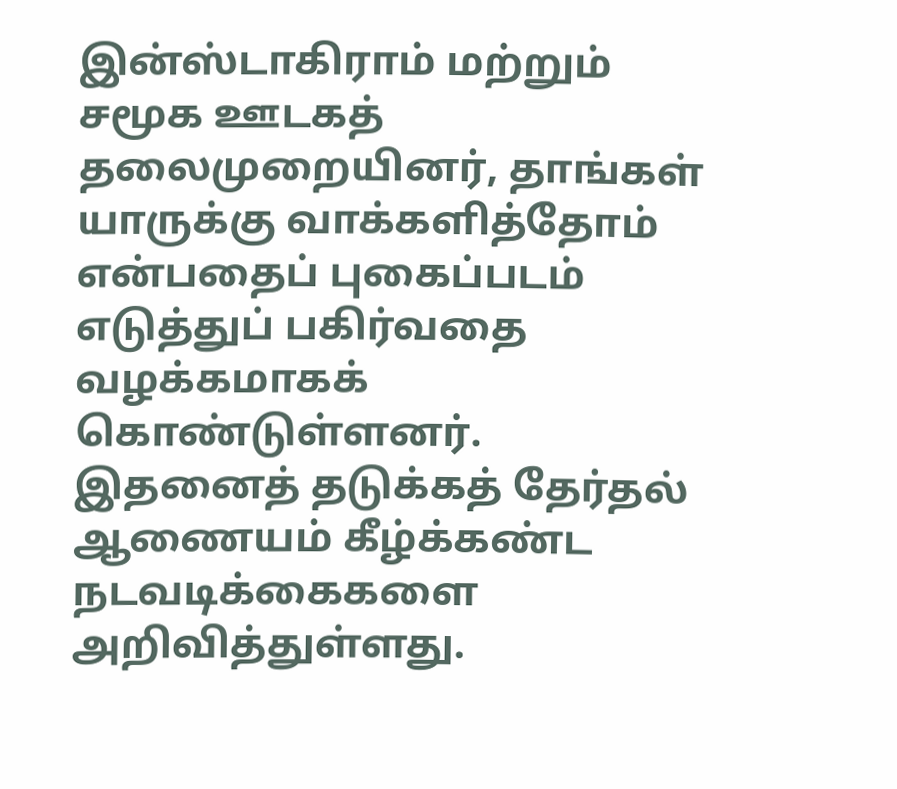இன்ஸ்டாகிராம் மற்றும் சமூக ஊடகத் தலைமுறையினர், தாங்கள் யாருக்கு வாக்களித்தோம் என்பதைப் புகைப்படம் எடுத்துப் பகிர்வதை வழக்கமாகக் கொண்டுள்ளனர். இதனைத் தடுக்கத் தேர்தல் ஆணையம் கீழ்க்கண்ட நடவடிக்கைகளை அறிவித்துள்ளது.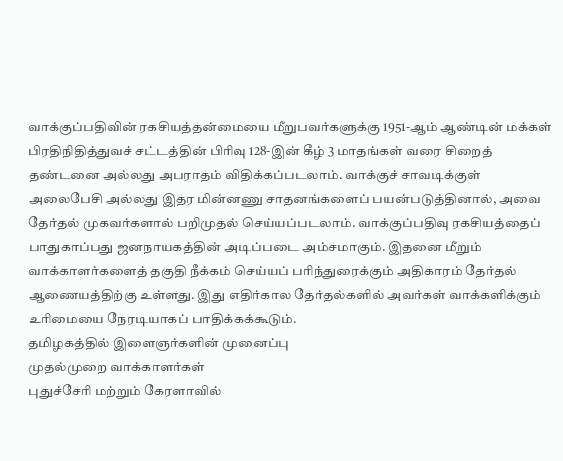வாக்குப்பதிவின் ரகசியத்தன்மையை மீறுபவர்களுக்கு 1951-ஆம் ஆண்டின் மக்கள் பிரதிநிதித்துவச் சட்டத்தின் பிரிவு 128-இன் கீழ் 3 மாதங்கள் வரை சிறைத் தண்டனை அல்லது அபராதம் விதிக்கப்படலாம். வாக்குச் சாவடிக்குள் அலைபேசி அல்லது இதர மின்னணு சாதனங்களைப் பயன்படுத்தினால், அவை தேர்தல் முகவர்களால் பறிமுதல் செய்யப்படலாம். வாக்குப்பதிவு ரகசியத்தைப் பாதுகாப்பது ஜனநாயகத்தின் அடிப்படை அம்சமாகும். இதனை மீறும் வாக்காளர்களைத் தகுதி நீக்கம் செய்யப் பரிந்துரைக்கும் அதிகாரம் தேர்தல் ஆணையத்திற்கு உள்ளது. இது எதிர்கால தேர்தல்களில் அவர்கள் வாக்களிக்கும் உரிமையை நேரடியாகப் பாதிக்கக்கூடும்.
தமிழகத்தில் இளைஞர்களின் முனைப்பு
முதல்முறை வாக்காளர்கள்
புதுச்சேரி மற்றும் கேரளாவில்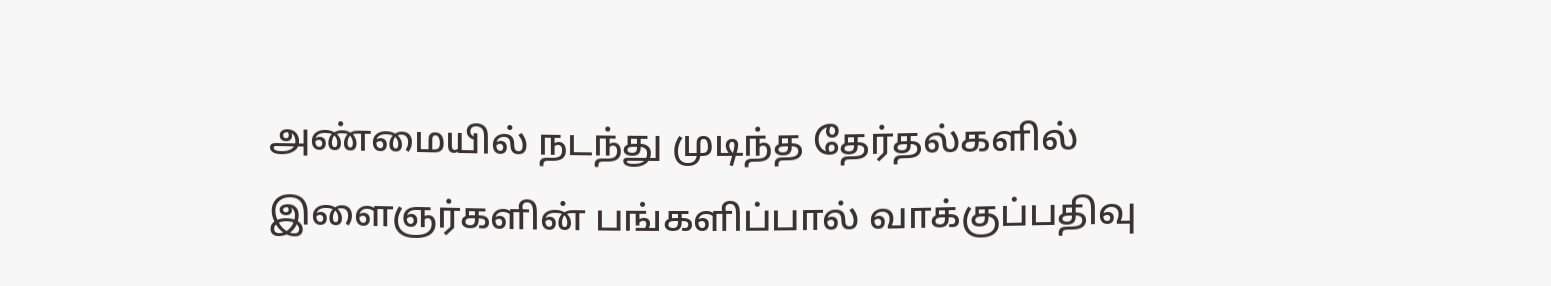அண்மையில் நடந்து முடிந்த தேர்தல்களில் இளைஞர்களின் பங்களிப்பால் வாக்குப்பதிவு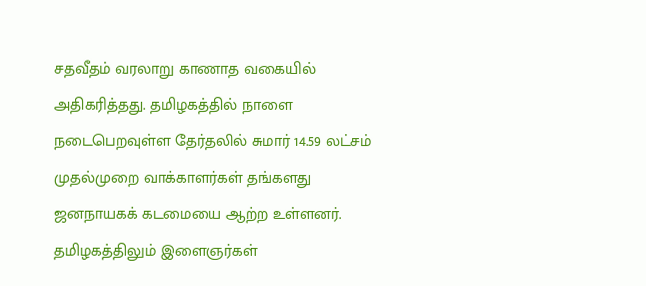சதவீதம் வரலாறு காணாத வகையில் அதிகரித்தது. தமிழகத்தில் நாளை நடைபெறவுள்ள தேர்தலில் சுமார் 14.59 லட்சம் முதல்முறை வாக்காளர்கள் தங்களது ஜனநாயகக் கடமையை ஆற்ற உள்ளனர். தமிழகத்திலும் இளைஞர்கள்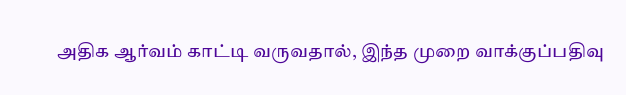அதிக ஆர்வம் காட்டி வருவதால், இந்த முறை வாக்குப்பதிவு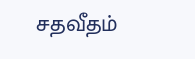சதவீதம்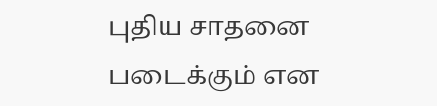புதிய சாதனை படைக்கும் என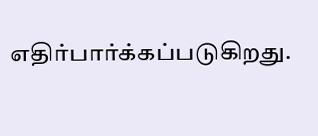எதிர்பார்க்கப்படுகிறது.